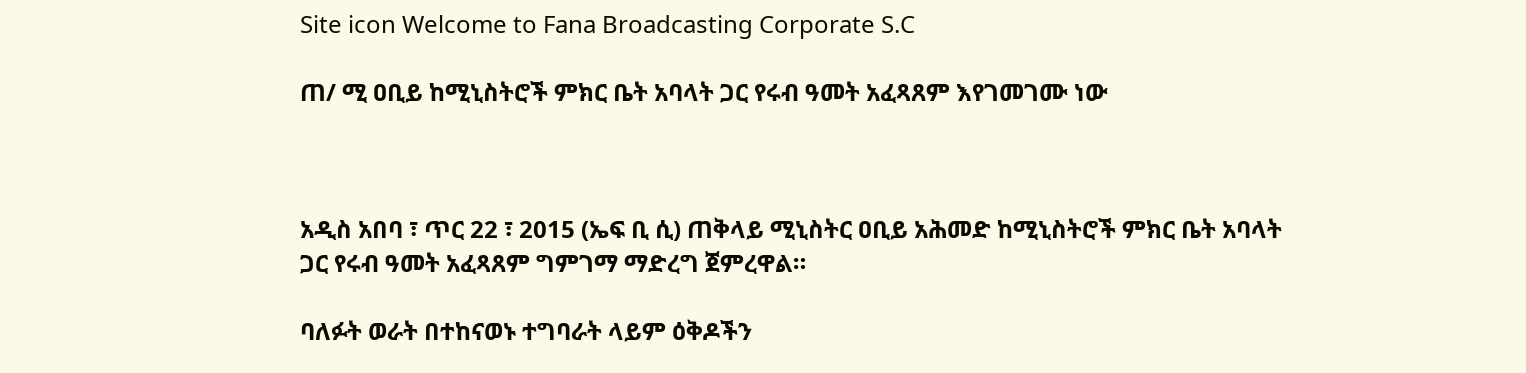Site icon Welcome to Fana Broadcasting Corporate S.C

ጠ/ ሚ ዐቢይ ከሚኒስትሮች ምክር ቤት አባላት ጋር የሩብ ዓመት አፈጻጸም እየገመገሙ ነው



አዲስ አበባ ፣ ጥር 22 ፣ 2015 (ኤፍ ቢ ሲ) ጠቅላይ ሚኒስትር ዐቢይ አሕመድ ከሚኒስትሮች ምክር ቤት አባላት ጋር የሩብ ዓመት አፈጻጸም ግምገማ ማድረግ ጀምረዋል።

ባለፉት ወራት በተከናወኑ ተግባራት ላይም ዕቅዶችን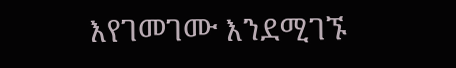እየገመገሙ እንደሚገኙ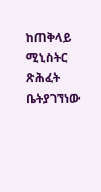ከጠቅላይ ሚኒስትር ጽሕፈት ቤትያገኘነው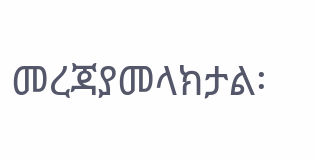መረጃያመላክታል፡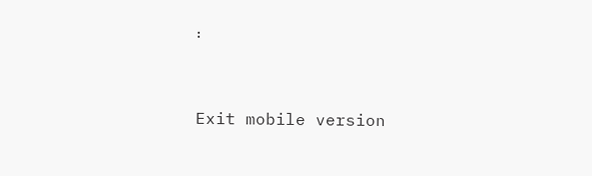፡



Exit mobile version